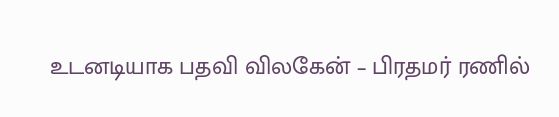உடனடியாக பதவி விலகேன் – பிரதமர் ரணில்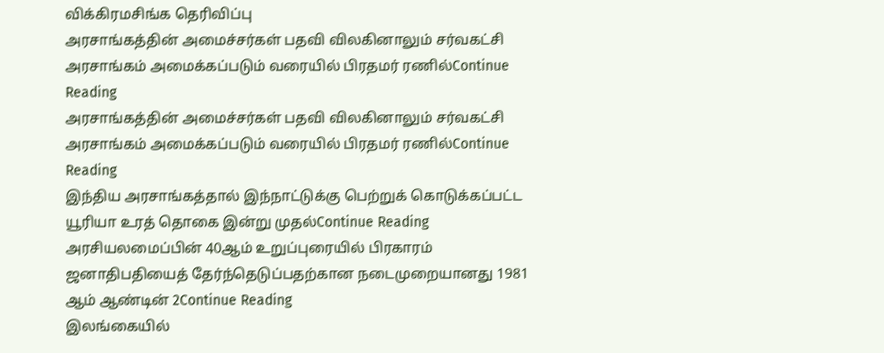விக்கிரமசிங்க தெரிவிப்பு
அரசாங்கத்தின் அமைச்சர்கள் பதவி விலகினாலும் சர்வகட்சி அரசாங்கம் அமைக்கப்படும் வரையில் பிரதமர் ரணில்Continue Reading
அரசாங்கத்தின் அமைச்சர்கள் பதவி விலகினாலும் சர்வகட்சி அரசாங்கம் அமைக்கப்படும் வரையில் பிரதமர் ரணில்Continue Reading
இந்திய அரசாங்கத்தால் இந்நாட்டுக்கு பெற்றுக் கொடுக்கப்பட்ட யூரியா உரத் தொகை இன்று முதல்Continue Reading
அரசியலமைப்பின் 40ஆம் உறுப்புரையில் பிரகாரம் ஜனாதிபதியைத் தேர்ந்தெடுப்பதற்கான நடைமுறையானது 1981 ஆம் ஆண்டின் 2Continue Reading
இலங்கையில்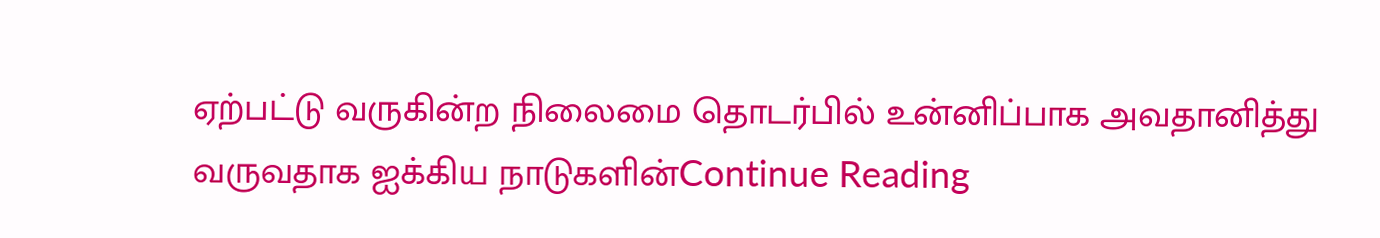ஏற்பட்டு வருகின்ற நிலைமை தொடர்பில் உன்னிப்பாக அவதானித்து வருவதாக ஐக்கிய நாடுகளின்Continue Reading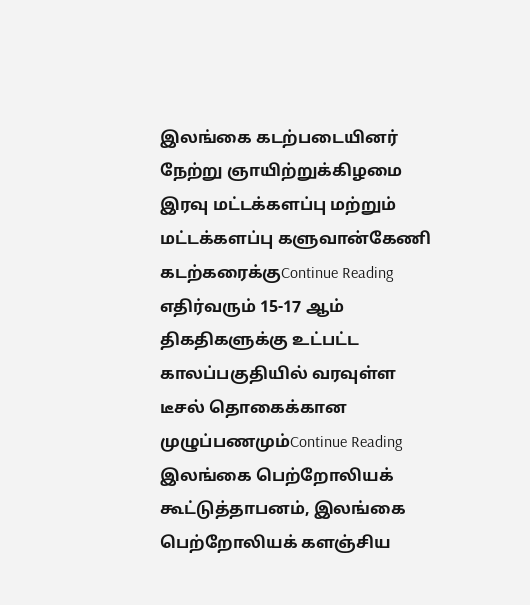இலங்கை கடற்படையினர் நேற்று ஞாயிற்றுக்கிழமை இரவு மட்டக்களப்பு மற்றும் மட்டக்களப்பு களுவான்கேணி கடற்கரைக்குContinue Reading
எதிர்வரும் 15-17 ஆம் திகதிகளுக்கு உட்பட்ட காலப்பகுதியில் வரவுள்ள டீசல் தொகைக்கான முழுப்பணமும்Continue Reading
இலங்கை பெற்றோலியக் கூட்டுத்தாபனம், இலங்கை பெற்றோலியக் களஞ்சிய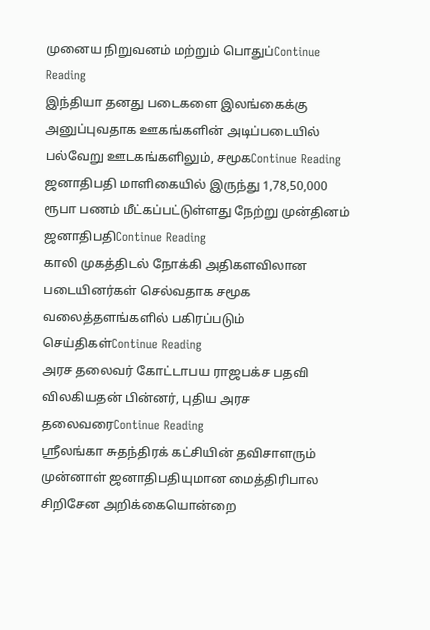முனைய நிறுவனம் மற்றும் பொதுப்Continue Reading
இந்தியா தனது படைகளை இலங்கைக்கு அனுப்புவதாக ஊகங்களின் அடிப்படையில் பல்வேறு ஊடகங்களிலும், சமூகContinue Reading
ஜனாதிபதி மாளிகையில் இருந்து 1,78,50,000 ரூபா பணம் மீட்கப்பட்டுள்ளது நேற்று முன்தினம் ஜனாதிபதிContinue Reading
காலி முகத்திடல் நோக்கி அதிகளவிலான படையினர்கள் செல்வதாக சமூக வலைத்தளங்களில் பகிரப்படும் செய்திகள்Continue Reading
அரச தலைவர் கோட்டாபய ராஜபக்ச பதவி விலகியதன் பின்னர், புதிய அரச தலைவரைContinue Reading
ஶ்ரீலங்கா சுதந்திரக் கட்சியின் தவிசாளரும் முன்னாள் ஜனாதிபதியுமான மைத்திரிபால சிறிசேன அறிக்கையொன்றை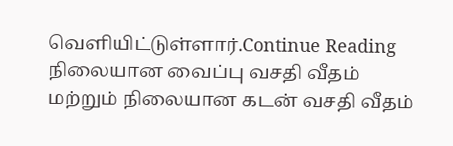வௌியிட்டுள்ளார்.Continue Reading
நிலையான வைப்பு வசதி வீதம் மற்றும் நிலையான கடன் வசதி வீதம்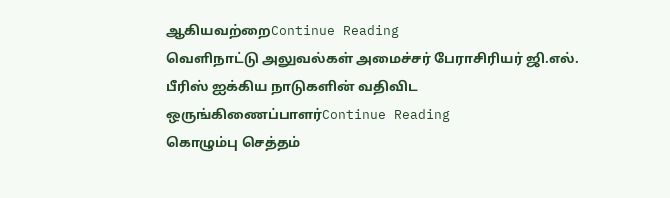ஆகியவற்றைContinue Reading
வெளிநாட்டு அலுவல்கள் அமைச்சர் பேராசிரியர் ஜி.எல். பீரிஸ் ஐக்கிய நாடுகளின் வதிவிட ஒருங்கிணைப்பாளர்Continue Reading
கொழும்பு செத்தம்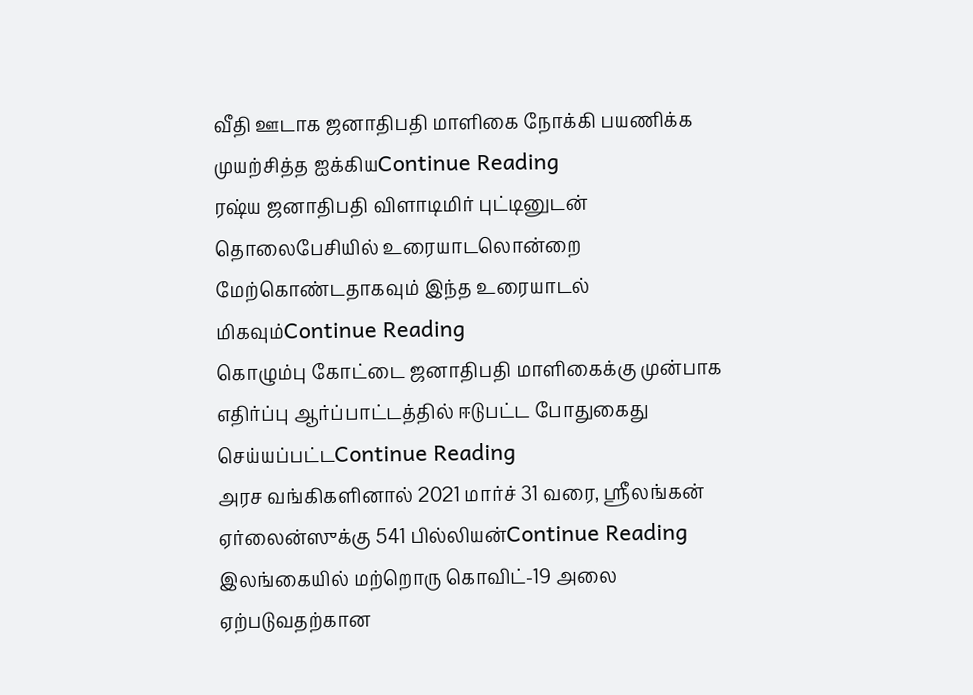வீதி ஊடாக ஜனாதிபதி மாளிகை நோக்கி பயணிக்க முயற்சித்த ஐக்கியContinue Reading
ரஷ்ய ஜனாதிபதி விளாடிமிர் புட்டினுடன் தொலைபேசியில் உரையாடலொன்றை மேற்கொண்டதாகவும் இந்த உரையாடல் மிகவும்Continue Reading
கொழும்பு கோட்டை ஜனாதிபதி மாளிகைக்கு முன்பாக எதிர்ப்பு ஆர்ப்பாட்டத்தில் ஈடுபட்ட போதுகைது செய்யப்பட்டContinue Reading
அரச வங்கிகளினால் 2021 மார்ச் 31 வரை, ஸ்ரீலங்கன் ஏர்லைன்ஸுக்கு 541 பில்லியன்Continue Reading
இலங்கையில் மற்றொரு கொவிட்-19 அலை ஏற்படுவதற்கான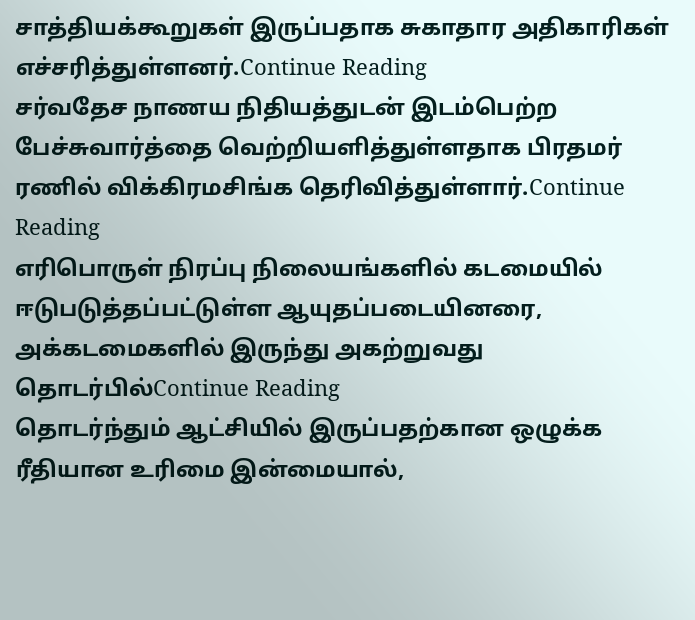சாத்தியக்கூறுகள் இருப்பதாக சுகாதார அதிகாரிகள் எச்சரித்துள்ளனர்.Continue Reading
சர்வதேச நாணய நிதியத்துடன் இடம்பெற்ற பேச்சுவார்த்தை வெற்றியளித்துள்ளதாக பிரதமர் ரணில் விக்கிரமசிங்க தெரிவித்துள்ளார்.Continue Reading
எரிபொருள் நிரப்பு நிலையங்களில் கடமையில் ஈடுபடுத்தப்பட்டுள்ள ஆயுதப்படையினரை, அக்கடமைகளில் இருந்து அகற்றுவது தொடர்பில்Continue Reading
தொடர்ந்தும் ஆட்சியில் இருப்பதற்கான ஒழுக்க ரீதியான உரிமை இன்மையால்,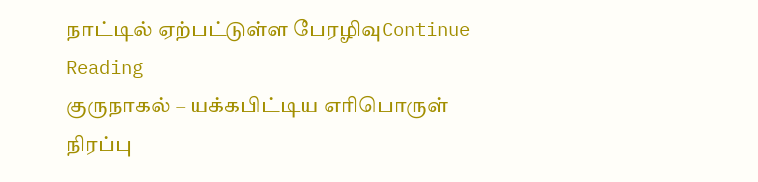நாட்டில் ஏற்பட்டுள்ள பேரழிவுContinue Reading
குருநாகல் – யக்கபிட்டிய எரிபொருள் நிரப்பு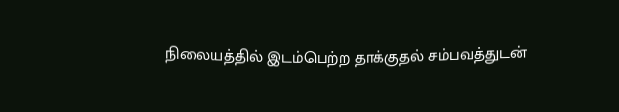நிலையத்தில் இடம்பெற்ற தாக்குதல் சம்பவத்துடன்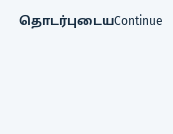தொடர்புடையContinue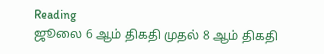Reading
ஜூலை 6 ஆம் திகதி முதல் 8 ஆம் திகதி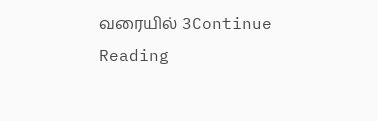வரையில் 3Continue Reading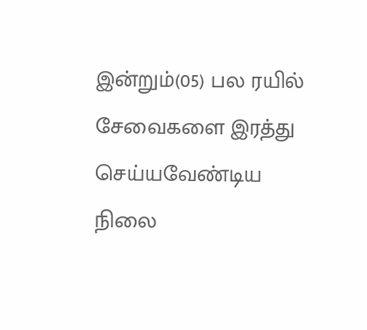இன்றும்(05) பல ரயில் சேவைகளை இரத்து செய்யவேண்டிய நிலை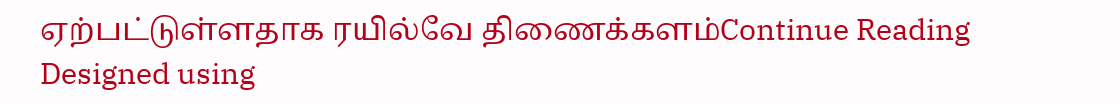ஏற்பட்டுள்ளதாக ரயில்வே திணைக்களம்Continue Reading
Designed using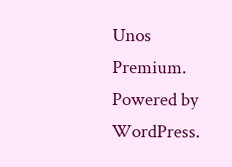Unos Premium. Powered by WordPress.